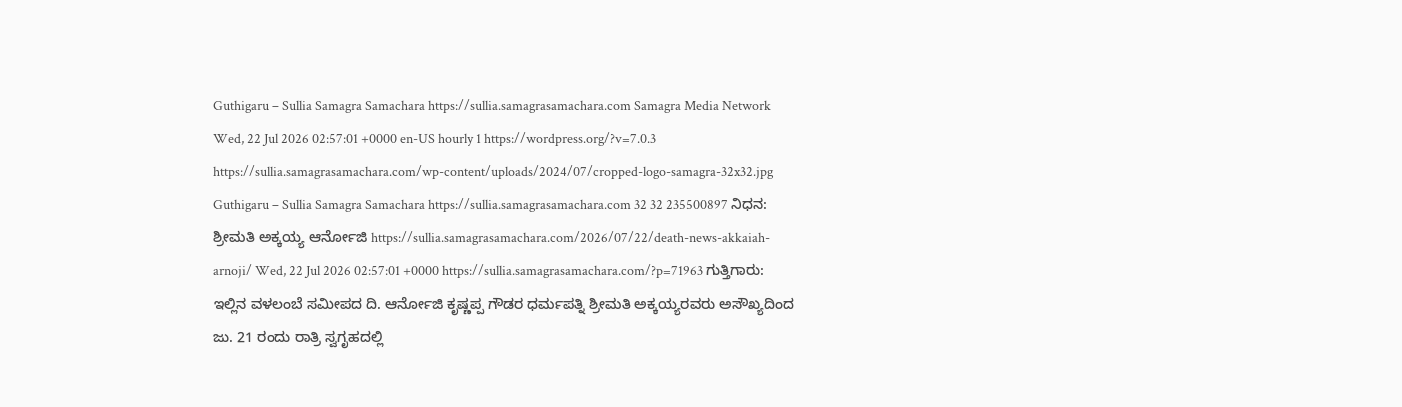Guthigaru – Sullia Samagra Samachara https://sullia.samagrasamachara.com Samagra Media Network Wed, 22 Jul 2026 02:57:01 +0000 en-US hourly 1 https://wordpress.org/?v=7.0.3 https://sullia.samagrasamachara.com/wp-content/uploads/2024/07/cropped-logo-samagra-32x32.jpg Guthigaru – Sullia Samagra Samachara https://sullia.samagrasamachara.com 32 32 235500897 ನಿಧನ: ಶ್ರೀಮತಿ ಅಕ್ಕಯ್ಯ ಆರ್ನೋಜಿ https://sullia.samagrasamachara.com/2026/07/22/death-news-akkaiah-arnoji/ Wed, 22 Jul 2026 02:57:01 +0000 https://sullia.samagrasamachara.com/?p=71963 ಗುತ್ತಿಗಾರು: ಇಲ್ಲಿನ ವಳಲಂಬೆ ಸಮೀಪದ ದಿ. ಆರ್ನೋಜಿ ಕೃಷ್ಣಪ್ಪ ಗೌಡರ ಧರ್ಮಪತ್ನಿ ಶ್ರೀಮತಿ ಅಕ್ಕಯ್ಯರವರು ಅಸೌಖ್ಯದಿಂದ ಜು. 21 ರಂದು ರಾತ್ರಿ ಸ್ವಗೃಹದಲ್ಲಿ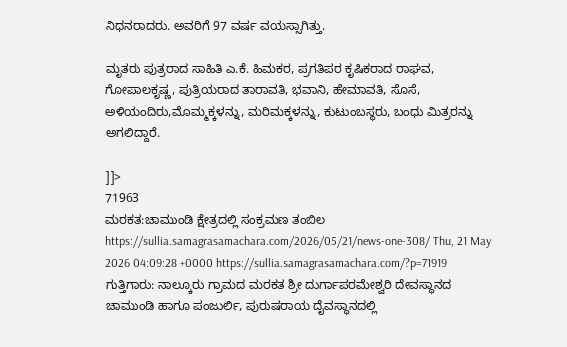ನಿಧನರಾದರು. ಅವರಿಗೆ 97 ವರ್ಷ ವಯಸ್ಸಾಗಿತ್ತು.

ಮೃತರು ಪುತ್ರರಾದ ಸಾಹಿತಿ ಎ.ಕೆ. ಹಿಮಕರ, ಪ್ರಗತಿಪರ ಕೃಷಿಕರಾದ ರಾಘವ, ಗೋಪಾಲಕೃಷ್ಣ, ಪುತ್ರಿಯರಾದ ತಾರಾವತಿ, ಭವಾನಿ, ಹೇಮಾವತಿ, ಸೊಸೆ, ಅಳಿಯಂದಿರು,ಮೊಮ್ಮಕ್ಕಳನ್ನು, ಮರಿಮಕ್ಕಳನ್ನು, ಕುಟುಂಬಸ್ಥರು, ಬಂಧು ಮಿತ್ರರನ್ನು ಅಗಲಿದ್ದಾರೆ.

]]>
71963
ಮರಕತ:ಚಾಮುಂಡಿ ಕ್ಷೇತ್ರದಲ್ಲಿ ಸಂಕ್ರಮಣ ತಂಬಿಲ https://sullia.samagrasamachara.com/2026/05/21/news-one-308/ Thu, 21 May 2026 04:09:28 +0000 https://sullia.samagrasamachara.com/?p=71919 ಗುತ್ತಿಗಾರು: ನಾಲ್ಕೂರು ಗ್ರಾಮದ ಮರಕತ ಶ್ರೀ ದುರ್ಗಾಪರಮೇಶ್ವರಿ ದೇವಸ್ಥಾನದ ಚಾಮುಂಡಿ ಹಾಗೂ ಪಂಜುರ್ಲಿ, ಪುರುಷರಾಯ‌ ದೈವಸ್ಥಾನದಲ್ಲಿ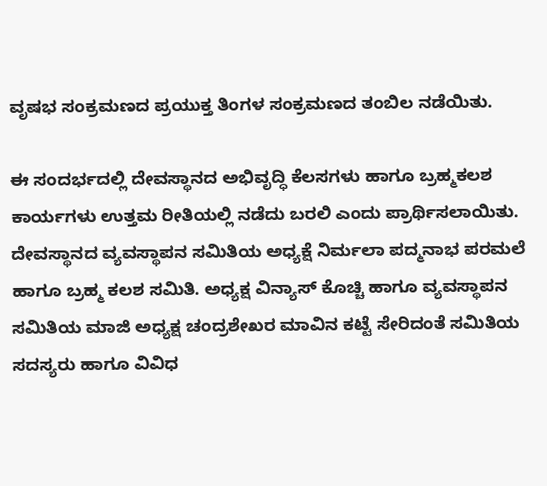ವೃಷಭ ಸಂಕ್ರಮಣದ ಪ್ರಯುಕ್ತ ತಿಂಗಳ ಸಂಕ್ರಮಣದ ತಂಬಿಲ ನಡೆಯಿತು.

ಈ ಸಂದರ್ಭದಲ್ಲಿ ದೇವಸ್ಥಾನದ ಅಭಿವೃದ್ಧಿ ಕೆಲಸಗಳು ಹಾಗೂ ಬ್ರಹ್ಮಕಲಶ ಕಾರ್ಯಗಳು ಉತ್ತಮ ರೀತಿಯಲ್ಲಿ ನಡೆದು ಬರಲಿ ಎಂದು ಪ್ರಾರ್ಥಿಸಲಾಯಿತು. ದೇವಸ್ಥಾನದ ವ್ಯವಸ್ಥಾಪನ ಸಮಿತಿಯ ಅಧ್ಯಕ್ಷೆ ನಿರ್ಮಲಾ ಪದ್ಮನಾಭ ಪರಮಲೆ ಹಾಗೂ ಬ್ರಹ್ಮ ಕಲಶ ಸಮಿತಿ. ಅಧ್ಯಕ್ಷ ವಿನ್ಯಾಸ್ ಕೊಚ್ಚಿ ಹಾಗೂ ವ್ಯವಸ್ಥಾಪನ ಸಮಿತಿಯ ಮಾಜಿ ಅಧ್ಯಕ್ಷ ಚಂದ್ರಶೇಖರ ಮಾವಿನ ಕಟ್ಟೆ ಸೇರಿದಂತೆ ಸಮಿತಿಯ ಸದಸ್ಯರು ಹಾಗೂ ವಿವಿಧ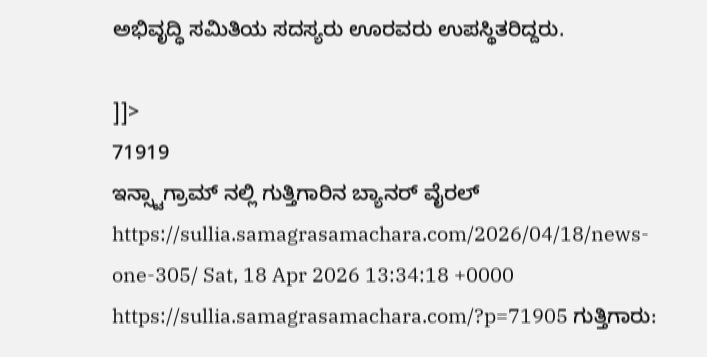ಅಭಿವೃದ್ಧಿ ಸಮಿತಿಯ ಸದಸ್ಯರು ಊರವರು ಉಪಸ್ಥಿತರಿದ್ದರು.

]]>
71919
ಇನ್ಸ್ಟಾಗ್ರಾಮ್ ನಲ್ಲಿ ಗುತ್ತಿಗಾರಿನ ಬ್ಯಾನರ್ ವೈರಲ್ https://sullia.samagrasamachara.com/2026/04/18/news-one-305/ Sat, 18 Apr 2026 13:34:18 +0000 https://sullia.samagrasamachara.com/?p=71905 ಗುತ್ತಿಗಾರು‌: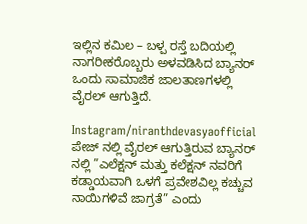ಇಲ್ಲಿನ ಕಮಿಲ – ಬಳ್ಪ ರಸ್ತೆ ಬದಿಯಲ್ಲಿ ನಾಗರೀಕರೊಬ್ಬರು ಅಳವಡಿಸಿದ ಬ್ಯಾನರ್ ಒಂದು ಸಾಮಾಜಿಕ ಜಾಲತಾಣಗಳಲ್ಲಿ ವೈರಲ್ ಆಗುತ್ತಿದೆ.

Instagram/niranthdevasyaofficial ಪೇಜ್ ನಲ್ಲಿ ವೈರಲ್ ಆಗುತ್ತಿರುವ ಬ್ಯಾನರ್ ನಲ್ಲಿ ”ಎಲೆಕ್ಷನ್ ಮತ್ತು ಕಲೆಕ್ಷನ್ ನವರಿಗೆ ಕಡ್ಡಾಯವಾಗಿ ಒಳಗೆ ಪ್ರವೇಶವಿಲ್ಲ ಕಚ್ಚುವ ನಾಯಿಗಳಿವೆ ಜಾಗ್ರತೆ” ಎಂದು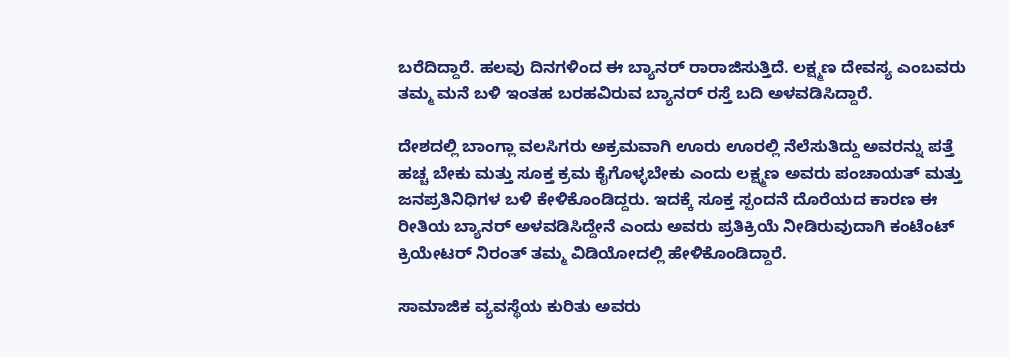ಬರೆದಿದ್ದಾರೆ. ಹಲವು ದಿನಗಳಿಂದ ಈ ಬ್ಯಾನರ್ ರಾರಾಜಿಸುತ್ತಿದೆ. ಲಕ್ಷ್ಮಣ ದೇವಸ್ಯ ಎಂಬವರು ತಮ್ಮ ಮನೆ ಬಳಿ ಇಂತಹ ಬರಹವಿರುವ ಬ್ಯಾನರ್ ರಸ್ತೆ ಬದಿ ಅಳವಡಿಸಿದ್ದಾರೆ.

ದೇಶದಲ್ಲಿ ಬಾಂಗ್ಲಾ ವಲಸಿಗರು ಅಕ್ರಮವಾಗಿ ಊರು ಊರಲ್ಲಿ ನೆಲೆಸುತಿದ್ದು ಅವರನ್ನು ಪತ್ತೆ ಹಚ್ಚ ಬೇಕು ಮತ್ತು ಸೂಕ್ತ ಕ್ರಮ ಕೈಗೊಳ್ಳಬೇಕು ಎಂದು ಲಕ್ಷ್ಮಣ ಅವರು ಪಂಚಾಯತ್ ಮತ್ತು ಜನಪ್ರತಿನಿಧಿಗಳ ಬಳಿ ಕೇಳಿಕೊಂಡಿದ್ದರು. ಇದಕ್ಕೆ ಸೂಕ್ತ ಸ್ಪಂದನೆ ದೊರೆಯದ ಕಾರಣ ಈ ರೀತಿಯ ಬ್ಯಾನರ್ ಅಳವಡಿಸಿದ್ದೇನೆ ಎಂದು ಅವರು ಪ್ರತಿಕ್ರಿಯೆ ನೀಡಿರುವುದಾಗಿ ಕಂಟೆಂಟ್ ಕ್ರಿಯೇಟರ್ ನಿರಂತ್ ತಮ್ಮ ವಿಡಿಯೋದಲ್ಲಿ ಹೇಳಿಕೊಂಡಿದ್ದಾರೆ.

ಸಾಮಾಜಿಕ ವ್ಯವಸ್ಥೆಯ ಕುರಿತು ಅವರು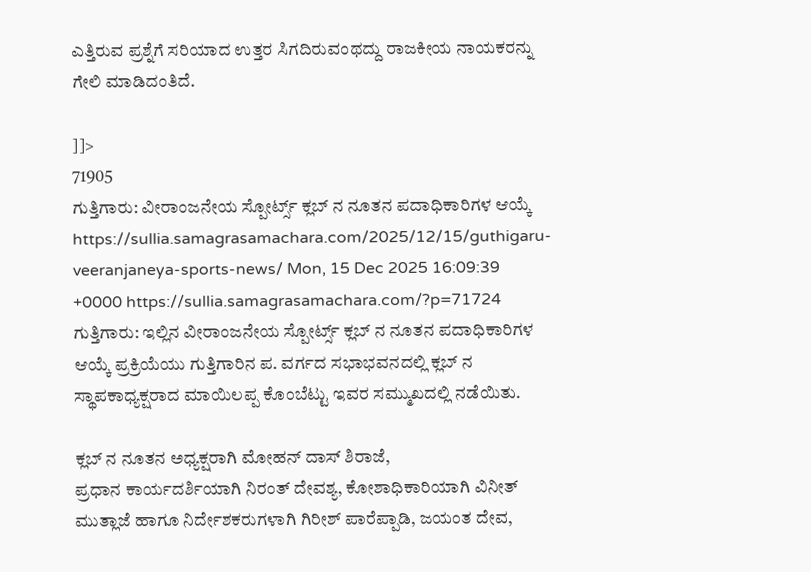ಎತ್ತಿರುವ ಪ್ರಶ್ನೆಗೆ ಸರಿಯಾದ ಉತ್ತರ ಸಿಗದಿರುವಂಥದ್ದು ರಾಜಕೀಯ ನಾಯಕರನ್ನು ಗೇಲಿ ಮಾಡಿದಂತಿದೆ.

]]>
71905
ಗುತ್ತಿಗಾರು: ವೀರಾಂಜನೇಯ ಸ್ಪೋರ್ಟ್ಸ್ ಕ್ಲಬ್ ನ ನೂತನ ಪದಾಧಿಕಾರಿಗಳ ಆಯ್ಕೆ https://sullia.samagrasamachara.com/2025/12/15/guthigaru-veeranjaneya-sports-news/ Mon, 15 Dec 2025 16:09:39 +0000 https://sullia.samagrasamachara.com/?p=71724 ಗುತ್ತಿಗಾರು: ಇಲ್ಲಿನ ವೀರಾಂಜನೇಯ ಸ್ಪೋರ್ಟ್ಸ್ ಕ್ಲಬ್ ನ ನೂತನ ಪದಾಧಿಕಾರಿಗಳ ಆಯ್ಕೆ ಪ್ರಕ್ರಿಯೆಯು ಗುತ್ತಿಗಾರಿನ ಪ. ವರ್ಗದ ಸಭಾಭವನದಲ್ಲಿ ಕ್ಲಬ್ ನ
ಸ್ಥಾಪಕಾಧ್ಯಕ್ಷರಾದ ಮಾಯಿಲಪ್ಪ ಕೊಂಬೆಟ್ಟು ಇವರ ಸಮ್ಮುಖದಲ್ಲಿ ನಡೆಯಿತು.

ಕ್ಲಬ್ ನ‌ ನೂತನ ಅಧ್ಯಕ್ಷರಾಗಿ ಮೋಹನ್ ದಾಸ್ ಶಿರಾಜೆ,
ಪ್ರಧಾನ ಕಾರ್ಯದರ್ಶಿಯಾಗಿ ನಿರಂತ್ ದೇವಶ್ಯ, ಕೋಶಾಧಿಕಾರಿಯಾಗಿ ವಿನೀತ್ ಮುತ್ಲಾಜೆ ಹಾಗೂ ನಿರ್ದೇಶಕರುಗಳಾಗಿ ಗಿರೀಶ್ ಪಾರೆಪ್ಪಾಡಿ, ಜಯಂತ ದೇವ,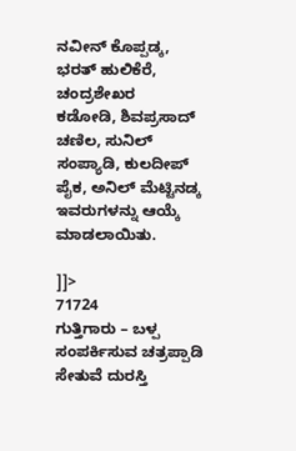ನವೀನ್ ಕೊಪ್ಪಡ್ಕ, ಭರತ್ ಹುಲಿಕೆರೆ, ಚಂದ್ರಶೇಖರ
ಕಡೋಡಿ, ಶಿವಪ್ರಸಾದ್ ಚಣಿಲ, ಸುನಿಲ್ ಸಂಪ್ಯಾಡಿ, ಕುಲದೀಪ್ ಪೈಕ, ಅನಿಲ್ ಮೆಟ್ಟಿನಡ್ಕ ಇವರುಗಳನ್ನು ಆಯ್ಕೆ‌ ಮಾಡಲಾಯಿತು.

]]>
71724
ಗುತ್ತಿಗಾರು – ಬಳ್ಪ ಸಂಪರ್ಕಿಸುವ ಚತ್ರಪ್ಪಾಡಿ ಸೇತುವೆ ದುರಸ್ತಿ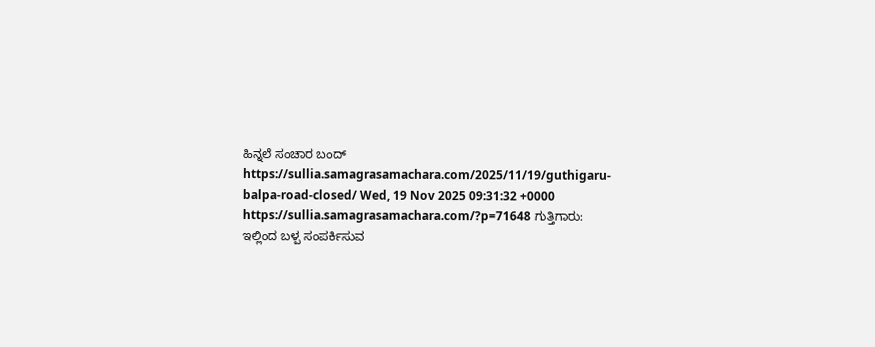ಹಿನ್ನಲೆ ಸಂಚಾರ ಬಂದ್ https://sullia.samagrasamachara.com/2025/11/19/guthigaru-balpa-road-closed/ Wed, 19 Nov 2025 09:31:32 +0000 https://sullia.samagrasamachara.com/?p=71648 ಗುತ್ತಿಗಾರು: ಇಲ್ಲಿಂದ ಬಳ್ಪ ಸಂಪರ್ಕಿಸುವ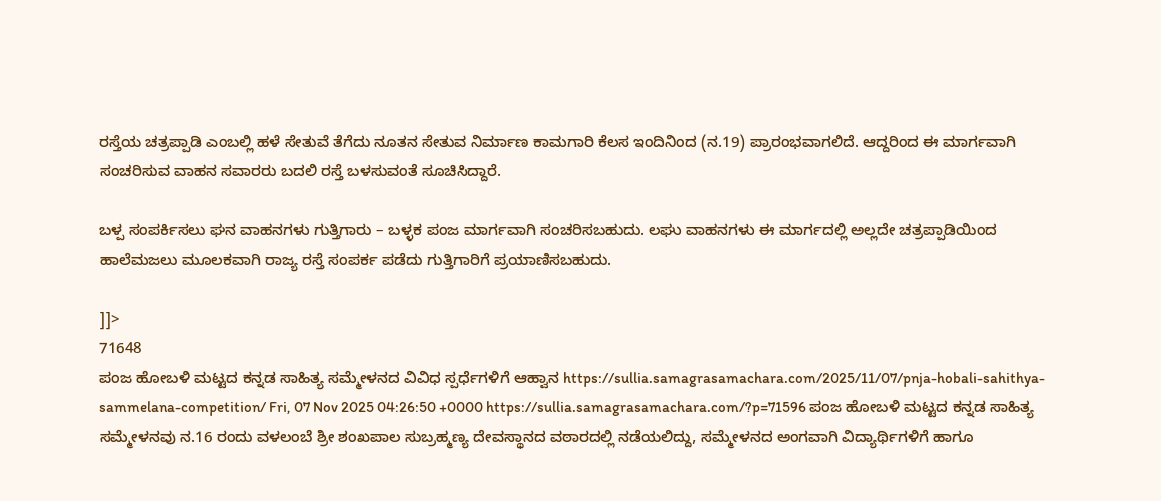ರಸ್ತೆಯ ಚತ್ರಪ್ಪಾಡಿ ಎಂಬಲ್ಲಿ ಹಳೆ ಸೇತುವೆ ತೆಗೆದು ನೂತನ ಸೇತುವ ನಿರ್ಮಾಣ ಕಾಮಗಾರಿ ಕೆಲಸ ಇಂದಿನಿಂದ (ನ.19) ಪ್ರಾರಂಭವಾಗಲಿದೆ. ಆದ್ದರಿಂದ ಈ ಮಾರ್ಗವಾಗಿ ಸಂಚರಿಸುವ ವಾಹನ ಸವಾರರು ಬದಲಿ ರಸ್ತೆ ಬಳಸುವಂತೆ ಸೂಚಿಸಿದ್ದಾರೆ.

ಬಳ್ಪ ಸಂಪರ್ಕಿಸಲು ಘನ ವಾಹನಗಳು ಗುತ್ತಿಗಾರು – ಬಳ್ಳಕ ಪಂಜ ಮಾರ್ಗವಾಗಿ ಸಂಚರಿಸಬಹುದು. ಲಘು ವಾಹನಗಳು ಈ ಮಾರ್ಗದಲ್ಲಿ ಅಲ್ಲದೇ ಚತ್ರಪ್ಪಾಡಿಯಿಂದ ಹಾಲೆಮಜಲು ಮೂಲಕವಾಗಿ ರಾಜ್ಯ ರಸ್ತೆ ಸಂಪರ್ಕ ಪಡೆದು ಗುತ್ತಿಗಾರಿಗೆ ಪ್ರಯಾಣಿಸಬಹುದು.

]]>
71648
ಪಂಜ ಹೋಬಳಿ ಮಟ್ಟದ ಕನ್ನಡ ಸಾಹಿತ್ಯ ಸಮ್ಮೇಳನದ ವಿವಿಧ ಸ್ಪರ್ಧೆಗಳಿಗೆ ಆಹ್ವಾನ https://sullia.samagrasamachara.com/2025/11/07/pnja-hobali-sahithya-sammelana-competition/ Fri, 07 Nov 2025 04:26:50 +0000 https://sullia.samagrasamachara.com/?p=71596 ಪಂಜ ಹೋಬಳಿ ಮಟ್ಟದ ಕನ್ನಡ ಸಾಹಿತ್ಯ ಸಮ್ಮೇಳನವು ನ.16 ರಂದು ವಳಲಂಬೆ ಶ್ರೀ ಶಂಖಪಾಲ ಸುಬ್ರಹ್ಮಣ್ಯ ದೇವಸ್ಥಾನದ ವಠಾರದಲ್ಲಿ ನಡೆಯಲಿದ್ದು, ಸಮ್ಮೇಳನದ ಅಂಗವಾಗಿ ವಿದ್ಯಾರ್ಥಿಗಳಿಗೆ ಹಾಗೂ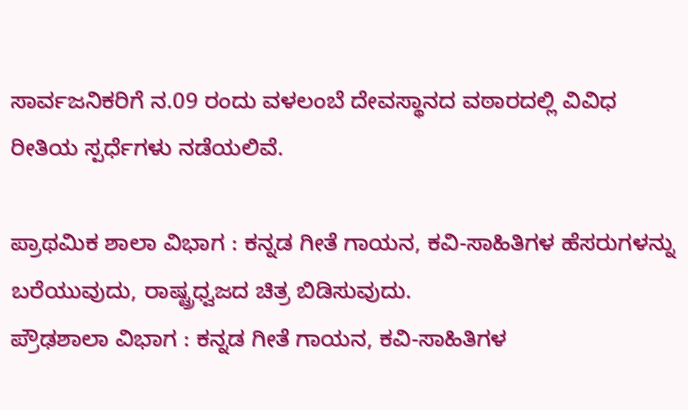ಸಾರ್ವಜನಿಕರಿಗೆ ನ.09 ರಂದು ವಳಲಂಬೆ ದೇವಸ್ಥಾನದ ವಠಾರದಲ್ಲಿ ವಿವಿಧ ರೀತಿಯ ಸ್ಪರ್ಧೆಗಳು ನಡೆಯಲಿವೆ.

ಪ್ರಾಥಮಿಕ ಶಾಲಾ ವಿಭಾಗ : ಕನ್ನಡ ಗೀತೆ ಗಾಯನ, ಕವಿ-ಸಾಹಿತಿಗಳ ಹೆಸರುಗಳನ್ನು ಬರೆಯುವುದು, ರಾಷ್ಟ್ರಧ್ವಜದ ಚಿತ್ರ ಬಿಡಿಸುವುದು.
ಪ್ರೌಢಶಾಲಾ ವಿಭಾಗ : ಕನ್ನಡ ಗೀತೆ ಗಾಯನ, ಕವಿ-ಸಾಹಿತಿಗಳ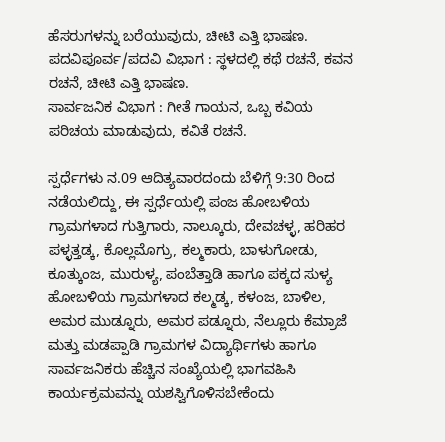ಹೆಸರುಗಳನ್ನು ಬರೆಯುವುದು, ಚೀಟಿ ಎತ್ತಿ ಭಾಷಣ.
ಪದವಿಪೂರ್ವ/ಪದವಿ ವಿಭಾಗ : ಸ್ಥಳದಲ್ಲಿ ಕಥೆ ರಚನೆ, ಕವನ ರಚನೆ, ಚೀಟಿ ಎತ್ತಿ ಭಾಷಣ.
ಸಾರ್ವಜನಿಕ ವಿಭಾಗ : ಗೀತೆ ಗಾಯನ, ಒಬ್ಬ ಕವಿಯ ಪರಿಚಯ ಮಾಡುವುದು, ಕವಿತೆ ರಚನೆ.

ಸ್ಪರ್ಧೆಗಳು ನ.09 ಆದಿತ್ಯವಾರದಂದು ಬೆಳಿಗ್ಗೆ 9:30 ರಿಂದ ನಡೆಯಲಿದ್ದು, ಈ ಸ್ಪರ್ಧೆಯಲ್ಲಿ ಪಂಜ ಹೋಬಳಿಯ ಗ್ರಾಮಗಳಾದ ಗುತ್ತಿಗಾರು, ನಾಲ್ಕೂರು, ದೇವಚಳ್ಳ, ಹರಿಹರ ಪಳ್ಳತ್ತಡ್ಕ, ಕೊಲ್ಲಮೊಗ್ರು, ಕಲ್ಮಕಾರು, ಬಾಳುಗೋಡು, ಕೂತ್ಕುಂಜ, ಮುರುಳ್ಯ, ಪಂಬೆತ್ತಾಡಿ ಹಾಗೂ ಪಕ್ಕದ ಸುಳ್ಯ ಹೋಬಳಿಯ ಗ್ರಾಮಗಳಾದ ಕಲ್ಮಡ್ಕ, ಕಳಂಜ, ಬಾಳಿಲ, ಅಮರ ಮುಡ್ನೂರು, ಅಮರ ಪಡ್ನೂರು, ನೆಲ್ಲೂರು ಕೆಮ್ರಾಜೆ ಮತ್ತು ಮಡಪ್ಪಾಡಿ ಗ್ರಾಮಗಳ ವಿದ್ಯಾರ್ಥಿಗಳು ಹಾಗೂ ಸಾರ್ವಜನಿಕರು ಹೆಚ್ಚಿನ ಸಂಖ್ಯೆಯಲ್ಲಿ ಭಾಗವಹಿಸಿ ಕಾರ್ಯಕ್ರಮವನ್ನು ಯಶಸ್ವಿಗೊಳಿಸಬೇಕೆಂದು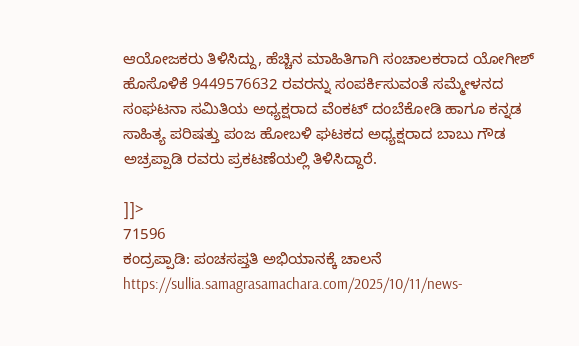ಆಯೋಜಕರು ತಿಳಿಸಿದ್ದು, ಹೆಚ್ಚಿನ ಮಾಹಿತಿಗಾಗಿ ಸಂಚಾಲಕರಾದ ಯೋಗೀಶ್ ಹೊಸೊಳಿಕೆ 9449576632 ರವರನ್ನು ಸಂಪರ್ಕಿಸುವಂತೆ ಸಮ್ಮೇಳನದ ಸಂಘಟನಾ ಸಮಿತಿಯ ಅಧ್ಯಕ್ಷರಾದ ವೆಂಕಟ್ ದಂಬೆಕೋಡಿ ಹಾಗೂ ಕನ್ನಡ ಸಾಹಿತ್ಯ ಪರಿಷತ್ತು ಪಂಜ ಹೋಬಳಿ ಘಟಕದ ಅಧ್ಯಕ್ಷರಾದ ಬಾಬು ಗೌಡ ಅಚ್ರಪ್ಪಾಡಿ ರವರು ಪ್ರಕಟಣೆಯಲ್ಲಿ ತಿಳಿಸಿದ್ದಾರೆ.

]]>
71596
ಕಂದ್ರಪ್ಪಾಡಿ: ಪಂಚಸಪ್ತತಿ ಅಭಿಯಾನಕ್ಕೆ ಚಾಲನೆ https://sullia.samagrasamachara.com/2025/10/11/news-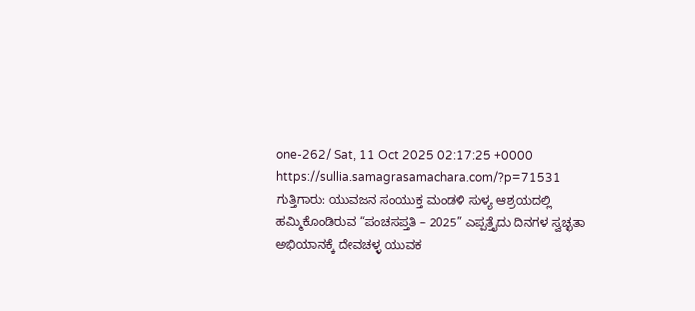one-262/ Sat, 11 Oct 2025 02:17:25 +0000 https://sullia.samagrasamachara.com/?p=71531 ಗುತ್ತಿಗಾರು: ಯುವಜನ ಸಂಯುಕ್ತ ಮಂಡಳಿ ಸುಳ್ಯ ಆಶ್ರಯದಲ್ಲಿ ಹಮ್ಮಿಕೊಂಡಿರುವ “ಪಂಚಸಪ್ತತಿ – 2025” ಎಪ್ಪತ್ತೈದು ದಿನಗಳ ಸ್ವಚ್ಛತಾ ಅಭಿಯಾನಕ್ಕೆ ದೇವಚಳ್ಳ ಯುವಕ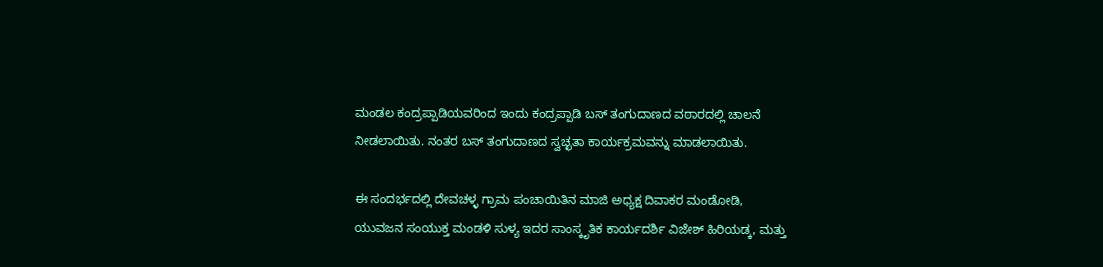ಮಂಡಲ ಕಂದ್ರಪ್ಪಾಡಿಯವರಿಂದ ಇಂದು ಕಂದ್ರಪ್ಪಾಡಿ ಬಸ್ ತಂಗುದಾಣದ ವಠಾರದಲ್ಲಿ ಚಾಲನೆ ನೀಡಲಾಯಿತು. ನಂತರ ಬಸ್ ತಂಗುದಾಣದ ಸ್ವಚ್ಛತಾ ಕಾರ್ಯಕ್ರಮವನ್ನು ಮಾಡಲಾಯಿತು.

ಈ ಸಂದರ್ಭದಲ್ಲಿ ದೇವಚಳ್ಳ ಗ್ರಾಮ ಪಂಚಾಯಿತಿನ ಮಾಜಿ ಅಧ್ಯಕ್ಷ ದಿವಾಕರ ಮಂಡೋಡಿ,
ಯುವಜನ ಸಂಯುಕ್ತ ಮಂಡಳಿ ಸುಳ್ಯ ಇದರ ಸಾಂಸ್ಕೃತಿಕ ಕಾರ್ಯದರ್ಶಿ ವಿಜೇಶ್ ಹಿರಿಯಡ್ಕ, ಮತ್ತು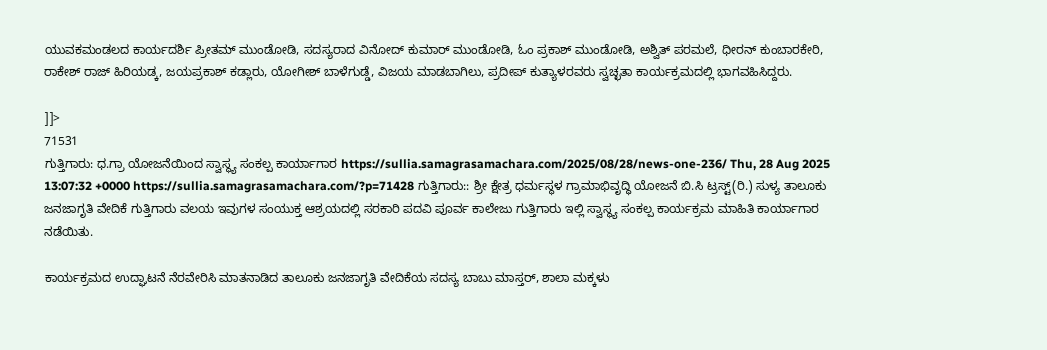ಯುವಕಮಂಡಲದ ಕಾರ್ಯದರ್ಶಿ ಪ್ರೀತಮ್ ಮುಂಡೋಡಿ, ಸದಸ್ಯರಾದ ವಿನೋದ್ ಕುಮಾರ್ ಮುಂಡೋಡಿ, ಓಂ ಪ್ರಕಾಶ್ ಮುಂಡೋಡಿ, ಅಶ್ವಿತ್ ಪರಮಲೆ, ಧೀರನ್ ಕುಂಬಾರಕೇರಿ, ರಾಕೇಶ್ ರಾಜ್ ಹಿರಿಯಡ್ಕ, ಜಯಪ್ರಕಾಶ್ ಕಡ್ಲಾರು, ಯೋಗೀಶ್ ಬಾಳೆಗುಡ್ಡೆ, ವಿಜಯ ಮಾಡಬಾಗಿಲು, ಪ್ರದೀಪ್ ಕುತ್ಯಾಳರವರು ಸ್ವಚ್ಛತಾ ಕಾರ್ಯಕ್ರಮದಲ್ಲಿ ಭಾಗವಹಿಸಿದ್ದರು.

]]>
71531
ಗುತ್ತಿಗಾರು: ಧ.ಗ್ರಾ ಯೋಜನೆಯಿಂದ ಸ್ವಾಸ್ಥ್ಯ ಸಂಕಲ್ಪ ಕಾರ್ಯಾಗಾರ https://sullia.samagrasamachara.com/2025/08/28/news-one-236/ Thu, 28 Aug 2025 13:07:32 +0000 https://sullia.samagrasamachara.com/?p=71428 ಗುತ್ತಿಗಾರು:: ಶ್ರೀ ಕ್ಷೇತ್ರ ಧರ್ಮಸ್ಥಳ ಗ್ರಾಮಾಭಿವೃದ್ಧಿ ಯೋಜನೆ ಬಿ.ಸಿ ಟ್ರಸ್ಟ್(ರಿ.) ಸುಳ್ಯ ತಾಲೂಕು ಜನಜಾಗೃತಿ ವೇದಿಕೆ ಗುತ್ತಿಗಾರು ವಲಯ ಇವುಗಳ ಸಂಯುಕ್ತ ಆಶ್ರಯದಲ್ಲಿ ಸರಕಾರಿ ಪದವಿ ಪೂರ್ವ ಕಾಲೇಜು ಗುತ್ತಿಗಾರು ಇಲ್ಲಿ ಸ್ವಾಸ್ಥ್ಯ ಸಂಕಲ್ಪ ಕಾರ್ಯಕ್ರಮ ಮಾಹಿತಿ ಕಾರ್ಯಾಗಾರ ನಡೆಯಿತು.

ಕಾರ್ಯಕ್ರಮದ ಉದ್ಘಾಟನೆ ನೆರವೇರಿಸಿ ಮಾತನಾಡಿದ ತಾಲೂಕು ಜನಜಾಗೃತಿ ವೇದಿಕೆಯ ಸದಸ್ಯ ಬಾಬು ಮಾಸ್ತರ್, ಶಾಲಾ ಮಕ್ಕಳು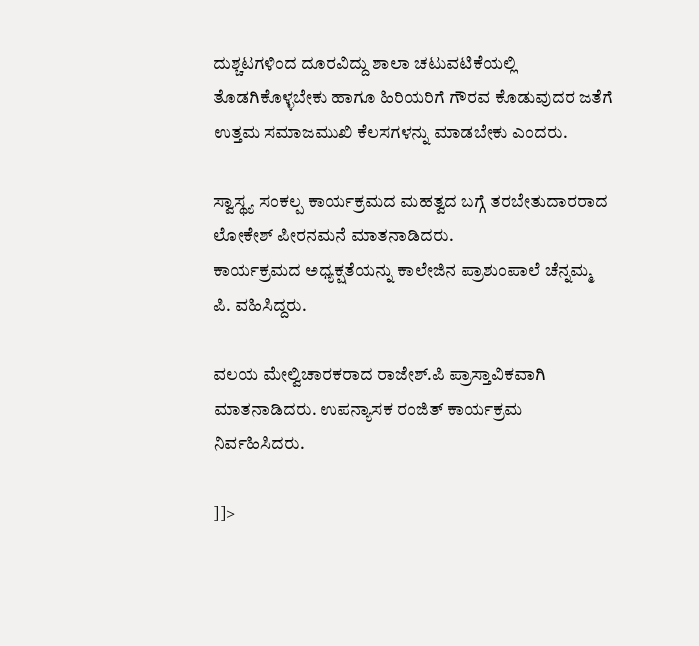ದುಶ್ಚಟಗಳಿಂದ ದೂರವಿದ್ದು ಶಾಲಾ ಚಟುವಟಿಕೆಯಲ್ಲಿ ತೊಡಗಿಕೊಳ್ಳಬೇಕು ಹಾಗೂ ಹಿರಿಯರಿಗೆ ಗೌರವ ಕೊಡುವುದರ ಜತೆಗೆ ಉತ್ತಮ ಸಮಾಜಮುಖಿ ಕೆಲಸಗಳನ್ನು ಮಾಡಬೇಕು ಎಂದರು.

ಸ್ವಾಸ್ಥ್ಯ ಸಂಕಲ್ಪ ಕಾರ್ಯಕ್ರಮದ ಮಹತ್ವದ ಬಗ್ಗೆ ತರಬೇತುದಾರರಾದ ಲೋಕೇಶ್ ಪೀರನಮನೆ ಮಾತನಾಡಿದರು.
ಕಾರ್ಯಕ್ರಮದ ಅಧ್ಯಕ್ಷತೆಯನ್ನು ಕಾಲೇಜಿನ ಪ್ರಾಶುಂಪಾಲೆ ಚೆನ್ನಮ್ಮ ಪಿ. ವಹಿಸಿದ್ದರು.

ವಲಯ ಮೇಲ್ವಿಚಾರಕರಾದ ರಾಜೇಶ್.ಪಿ ಪ್ರಾಸ್ತಾವಿಕವಾಗಿ ಮಾತನಾಡಿದರು. ಉಪನ್ಯಾಸಕ ರಂಜಿತ್ ಕಾರ್ಯಕ್ರಮ ನಿರ್ವಹಿಸಿದರು.

]]>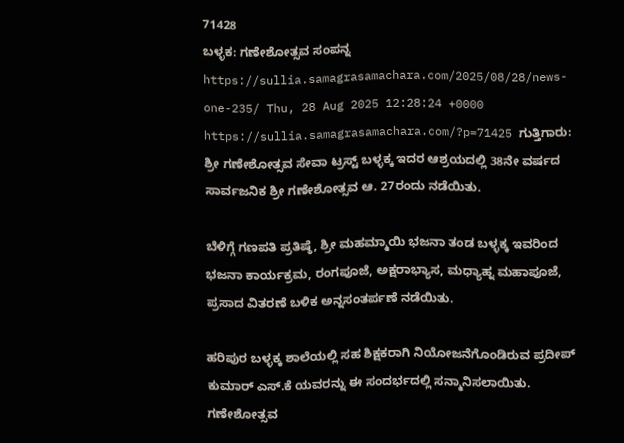71428
ಬಳ್ಳಕ: ಗಣೇಶೋತ್ಸವ ಸಂಪನ್ನ https://sullia.samagrasamachara.com/2025/08/28/news-one-235/ Thu, 28 Aug 2025 12:28:24 +0000 https://sullia.samagrasamachara.com/?p=71425 ಗುತ್ತಿಗಾರು: ಶ್ರೀ ಗಣೇಶೋತ್ಸವ ಸೇವಾ ಟ್ರಸ್ಟ್ ಬಳ್ಳಕ್ಕ ಇದರ ಆಶ್ರಯದಲ್ಲಿ 38ನೇ ವರ್ಷದ ಸಾರ್ವಜನಿಕ ಶ್ರೀ ಗಣೇಶೋತ್ಸವ ಆ. 27ರಂದು ನಡೆಯಿತು.

ಬೆಳಿಗ್ಗೆ ಗಣಪತಿ ಪ್ರತಿಷ್ಠೆ, ಶ್ರೀ ಮಹಮ್ಮಾಯಿ ಭಜನಾ ತಂಡ ಬಳ್ಳಕ್ಕ ಇವರಿಂದ ಭಜನಾ ಕಾರ್ಯಕ್ರಮ, ರಂಗಪೂಜೆ, ಅಕ್ಷರಾಭ್ಯಾಸ, ಮಧ್ಯಾಹ್ನ ಮಹಾಪೂಜೆ, ಪ್ರಸಾದ ವಿತರಣೆ ಬಳಿಕ ಅನ್ನಸಂತರ್ಪಣೆ ನಡೆಯಿತು.

ಹರಿಪುರ ಬಳ್ಳಕ್ಕ ಶಾಲೆಯಲ್ಲಿ ಸಹ ಶಿಕ್ಷಕರಾಗಿ ನಿಯೋಜನೆಗೊಂಡಿರುವ ಪ್ರದೀಪ್ ಕುಮಾರ್ ಎಸ್.ಕೆ ಯವರನ್ನು ಈ ಸಂದರ್ಭದಲ್ಲಿ ಸನ್ಮಾನಿಸಲಾಯಿತು. ಗಣೇಶೋತ್ಸವ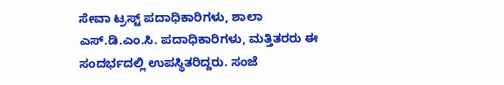ಸೇವಾ ಟ್ರಸ್ಟ್ ಪದಾಧಿಕಾರಿಗಳು, ಶಾಲಾ ಎಸ್.ಡಿ.ಎಂ.ಸಿ. ಪದಾಧಿಕಾರಿಗಳು, ಮತ್ತಿತರರು ಈ ಸಂದರ್ಭದಲ್ಲಿ ಉಪಸ್ಥಿತರಿದ್ದರು. ಸಂಜೆ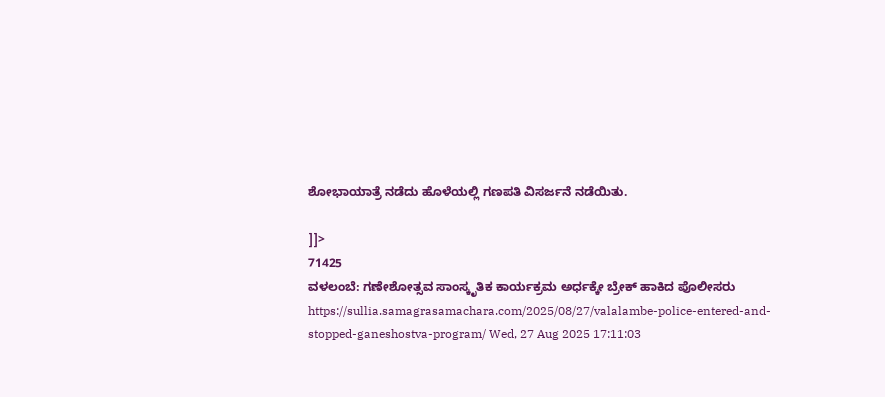ಶೋಭಾಯಾತ್ರೆ ನಡೆದು ಹೊಳೆಯಲ್ಲಿ ಗಣಪತಿ ವಿಸರ್ಜನೆ ನಡೆಯಿತು.

]]>
71425
ವಳಲಂಬೆ: ಗಣೇಶೋತ್ಸವ ಸಾಂಸ್ಕೃತಿಕ ಕಾರ್ಯಕ್ರಮ ಅರ್ಧಕ್ಕೇ ಬ್ರೇಕ್ ಹಾಕಿದ ಪೊಲೀಸರು https://sullia.samagrasamachara.com/2025/08/27/valalambe-police-entered-and-stopped-ganeshostva-program/ Wed, 27 Aug 2025 17:11:03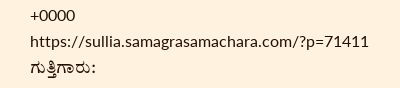+0000 https://sullia.samagrasamachara.com/?p=71411 ಗುತ್ತಿಗಾರು: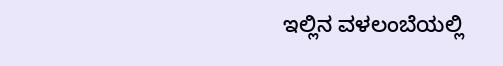ಇಲ್ಲಿನ ವಳಲಂಬೆಯಲ್ಲಿ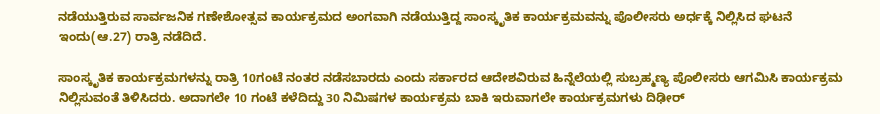ನಡೆಯುತ್ತಿರುವ ಸಾರ್ವಜನಿಕ ಗಣೇಶೋತ್ಸವ ಕಾರ್ಯಕ್ರಮದ ಅಂಗವಾಗಿ ನಡೆಯುತ್ತಿದ್ದ ಸಾಂಸ್ಕೃತಿಕ ಕಾರ್ಯಕ್ರಮವನ್ನು ಪೊಲೀಸರು ಅರ್ಧಕ್ಕೆ ನಿಲ್ಲಿಸಿದ ಘಟನೆ ಇಂದು(ಆ.27) ರಾತ್ರಿ ನಡೆದಿದೆ.

ಸಾಂಸ್ಕೃತಿಕ ಕಾರ್ಯಕ್ರಮಗಳನ್ನು ರಾತ್ರಿ 10ಗಂಟೆ ನಂತರ ನಡೆಸಬಾರದು ಎಂದು ಸರ್ಕಾರದ ಆದೇಶವಿರುವ ಹಿನ್ನೆಲೆಯಲ್ಲಿ ಸುಬ್ರಹ್ಮಣ್ಯ ಪೊಲೀಸರು ಆಗಮಿಸಿ ಕಾರ್ಯಕ್ರಮ ನಿಲ್ಲಿಸುವಂತೆ ತಿಳಿಸಿದರು. ಅದಾಗಲೇ 10 ಗಂಟೆ ಕಳೆದಿದ್ದು 30 ನಿಮಿಷಗಳ ಕಾರ್ಯಕ್ರಮ ಬಾಕಿ ಇರುವಾಗಲೇ ಕಾರ್ಯಕ್ರಮಗಳು ದಿಢೀರ್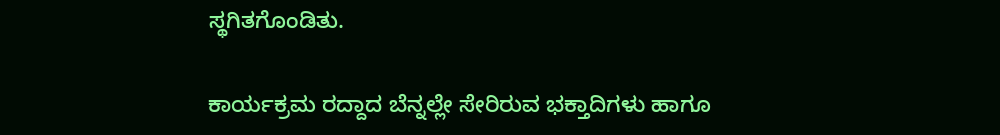ಸ್ಥಗಿತಗೊಂಡಿತು.

ಕಾರ್ಯಕ್ರಮ ರದ್ದಾದ ಬೆನ್ನಲ್ಲೇ ಸೇರಿರುವ ಭಕ್ತಾದಿಗಳು ಹಾಗೂ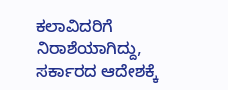ಕಲಾವಿದರಿಗೆ ನಿರಾಶೆಯಾಗಿದ್ದು, ಸರ್ಕಾರದ ಆದೇಶಕ್ಕೆ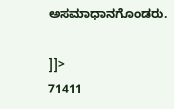ಅಸಮಾಧಾನಗೊಂಡರು.

]]>
71411